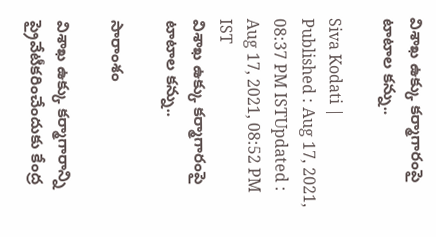విశాఖ ఉక్కు కర్మాగారంపై టాటాల కన్ను..

Siva Kodati |
Published : Aug 17, 2021, 08:37 PM ISTUpdated : Aug 17, 2021, 08:52 PM IST
విశాఖ ఉక్కు కర్మాగారంపై టాటాల కన్ను..

సారాంశం

విశాఖ ఉక్కు కర్మాగారాన్ని ప్రైవేటీకరించేందుకు కేంద్ర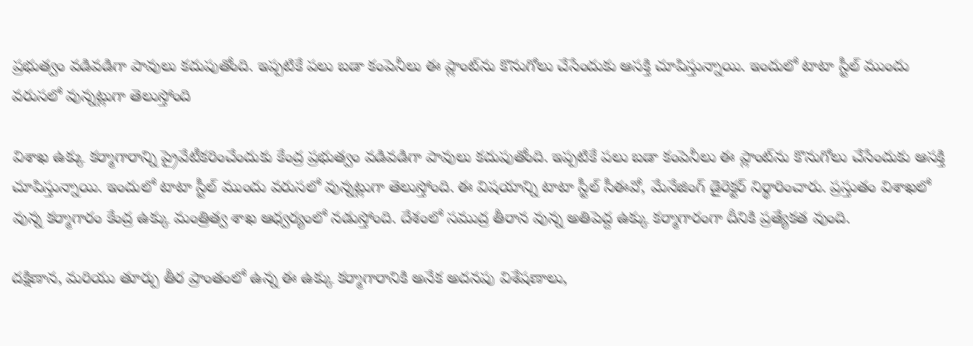ప్రభుత్వం వడివడిగా పావులు కదుపుతోంది. ఇప్పటికే పలు బడా కంపెనీలు ఈ ప్లాంట్‌ను కొనుగోలు చేసేందుకు ఆసక్తి చూపిస్తున్నాయి. ఇందులో టాటా స్టీల్ ముందు వరుసలో వున్నట్లుగా తెలుస్తోంది

విశాఖ ఉక్కు కర్మాగారాన్ని ప్రైవేటీకరించేందుకు కేంద్ర ప్రభుత్వం వడివడిగా పావులు కదుపుతోంది. ఇప్పటికే పలు బడా కంపెనీలు ఈ ప్లాంట్‌ను కొనుగోలు చేసేందుకు ఆసక్తి చూపిస్తున్నాయి. ఇందులో టాటా స్టీల్ ముందు వరుసలో వున్నట్లుగా తెలుస్తోంది. ఈ విషయాన్ని టాటా స్టీల్ సీఈవో, మేనేజింగ్ డైరెక్టర్ నిర్థారించారు. ప్రస్తుతం విశాఖలో వున్న కర్మాగారం కేంద్ర ఉక్కు మంత్రిత్వ శాఖ ఆధ్వర్యంలో నడుస్తోంది. దేశంలో సముద్ర తీరాన వున్న అతిపెద్ద ఉక్కు కర్మాగారంగా దీనికి ప్రత్యేకత వుంది.

దక్షిణాన, మరియు తూర్పు తీర ప్రాంతంలో ఉన్న ఈ ఉక్కు కర్మాగారానికి అనేక అదనపు విశేషణాలు,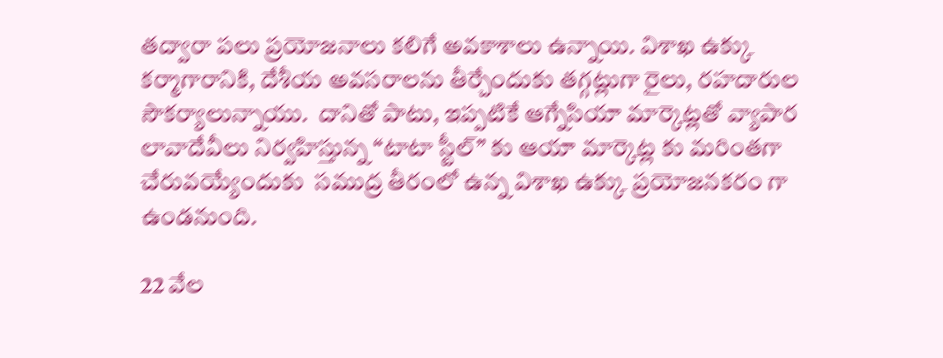తద్వారా పలు ప్రయోజనాలు కలిగే అవకాశాలు ఉన్నాయి. విశాఖ ఉక్కు కర్మాగారానికి, దేశీయ అవసరాలను తీర్చేందుకు తగ్గట్లుగా రైలు, రహదారుల సౌకర్యాలున్నాయు.  దానితో పాటు, ఇప్పటికే ఆగ్నేసియా మార్కెట్లతో వ్యాపార లావాదేవీలు నిర్వహిస్తున్న “టాటా స్టీల్” కు ఆయా మార్కెట్ల కు మరింతగా చేరువయ్యేందుకు  సముద్ర తీరంలో ఉన్న విశాఖ ఉక్కు ప్రయోజనకరం గా ఉండనుంది.

22 వేల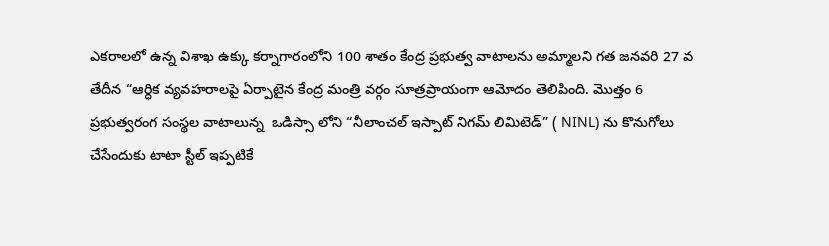ఎకరాలలో ఉన్న విశాఖ ఉక్కు కర్నాగారంలోని 100 శాతం కేంద్ర ప్రభుత్వ వాటాలను అమ్మాలని గత జనవరి 27 వ తేదీన “ఆర్ధిక వ్యవహరాలపై ఏర్పాటైన కేంద్ర మంత్రి వర్గం సూత్రప్రాయంగా ఆమోదం తెలిపింది. మొత్తం 6  ప్రభుత్వరంగ సంస్థల వాటాలున్న  ఒడిస్సా లోని “నీలాంచల్ ఇస్పాట్ నిగమ్ లిమిటెడ్” ( NINL) ను కొనుగోలు చేసేందుకు టాటా స్టీల్ ఇప్పటికే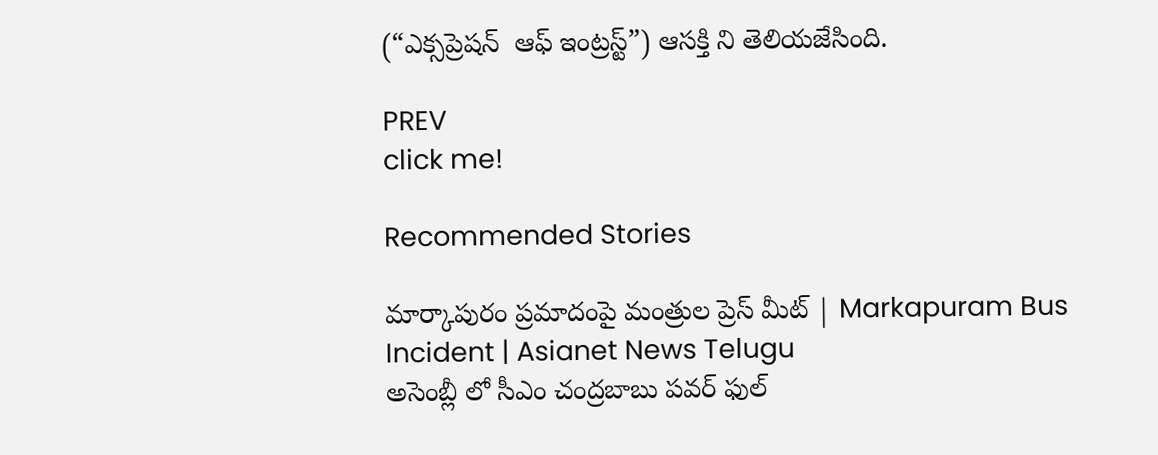(“ఎక్సప్రెషన్  ఆఫ్ ఇంట్రస్ట్”) ఆసక్తి ని తెలియజేసింది.

PREV
click me!

Recommended Stories

మార్కాపురం ప్రమాదంపై మంత్రుల ప్రెస్ మీట్ | Markapuram Bus Incident | Asianet News Telugu
అసెంబ్లీ లో సీఎం చంద్రబాబు పవర్ ఫుల్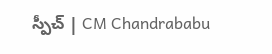స్పీచ్ | CM Chandrababu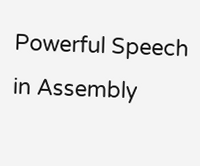Powerful Speech in Assembly